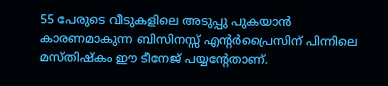55 പേരുടെ വീടുകളിലെ അടുപ്പു പുകയാൻ കാരണമാകുന്ന ബിസിനസ്സ് എന്റർപ്രൈസിന് പിന്നിലെ മസ്തിഷ്‌കം ഈ ടീനേജ് പയ്യന്റേതാണ്.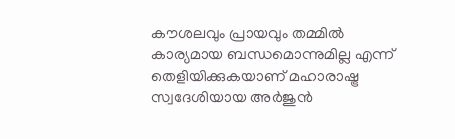കൗശലവും പ്രായവും തമ്മിൽ കാര്യമായ ബന്ധമൊന്നുമില്ല എന്ന് തെളിയിക്കുകയാണ് മഹാരാഷ്ട്ര സ്വദേശിയായ അർജുൻ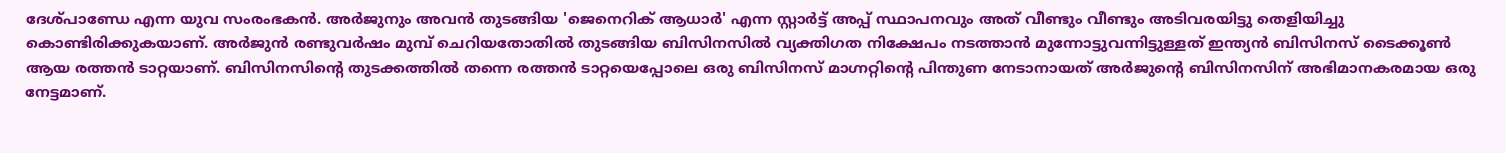ദേശ്‌പാണ്ഡേ എന്ന യുവ സംരംഭകൻ. അർജുനും അവൻ തുടങ്ങിയ 'ജെനെറിക് ആധാർ' എന്ന സ്റ്റാർട്ട് അപ്പ് സ്ഥാപനവും അത് വീണ്ടും വീണ്ടും അടിവരയിട്ടു തെളിയിച്ചു കൊണ്ടിരിക്കുകയാണ്. അർജുൻ രണ്ടുവർഷം മുമ്പ് ചെറിയതോതിൽ തുടങ്ങിയ ബിസിനസിൽ വ്യക്തിഗത നിക്ഷേപം നടത്താൻ മുന്നോട്ടുവന്നിട്ടുള്ളത് ഇന്ത്യൻ ബിസിനസ് ടൈക്കൂൺ ആയ രത്തൻ ടാറ്റയാണ്. ബിസിനസിന്റെ തുടക്കത്തിൽ തന്നെ രത്തൻ ടാറ്റയെപ്പോലെ ഒരു ബിസിനസ് മാഗ്നറ്റിന്റെ പിന്തുണ നേടാനായത് അർജുന്റെ ബിസിനസിന് അഭിമാനകരമായ ഒരു നേട്ടമാണ്.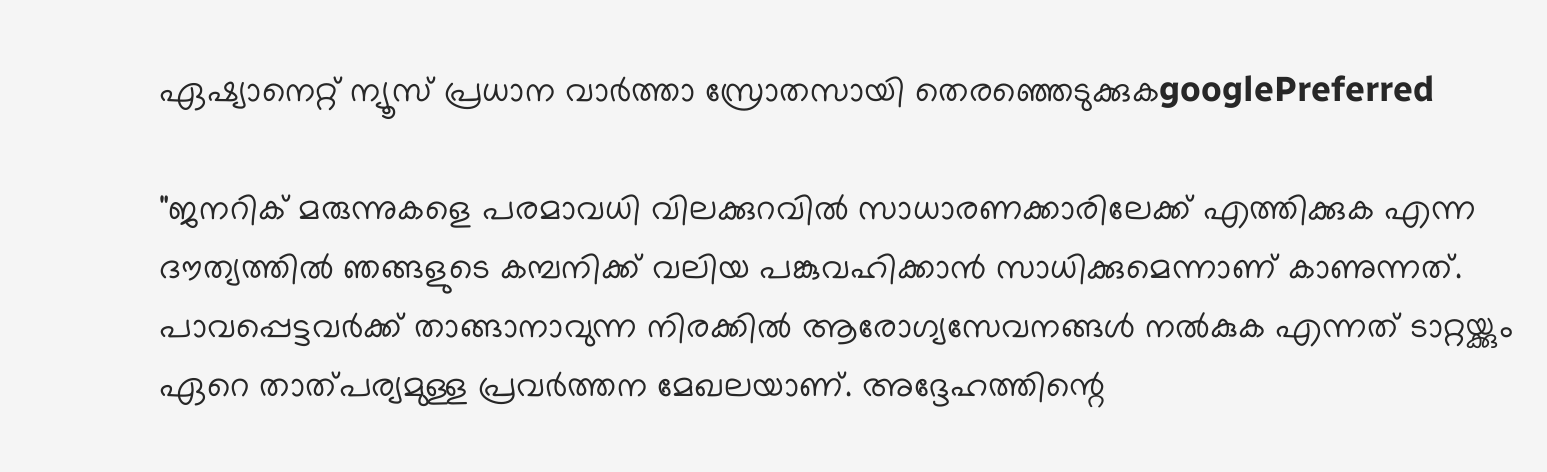ഏഷ്യാനെറ്റ് ന്യൂസ് പ്രധാന വാർത്താ സ്രോതസായി തെരഞ്ഞെടുക്കുകgooglePreferred

"ജനറിക് മരുന്നുകളെ പരമാവധി വിലക്കുറവിൽ സാധാരണക്കാരിലേക്ക് എത്തിക്കുക എന്ന ദൗത്യത്തിൽ ഞങ്ങളുടെ കമ്പനിക്ക് വലിയ പങ്കുവഹിക്കാൻ സാധിക്കുമെന്നാണ് കാണുന്നത്. പാവപ്പെട്ടവർക്ക് താങ്ങാനാവുന്ന നിരക്കിൽ ആരോഗ്യസേവനങ്ങൾ നൽകുക എന്നത് ടാറ്റയ്ക്കും ഏറെ താത്പര്യമുള്ള പ്രവർത്തന മേഖലയാണ്. അദ്ദേഹത്തിന്റെ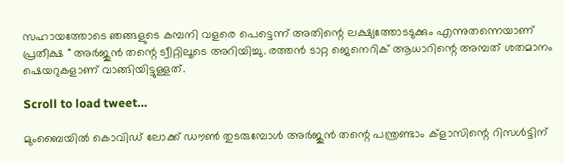സഹായത്തോടെ ഞങ്ങളുടെ കമ്പനി വളരെ പെട്ടെന്ന് അതിന്റെ ലക്ഷ്യത്തോടടുക്കും എന്നുതന്നെയാണ് പ്രതീക്ഷ " അർജുൻ തന്റെ ട്വീറ്റിലൂടെ അറിയിച്ചു. രത്തൻ ടാറ്റ ജെനെറിക് ആധാറിന്റെ അമ്പത് ശതമാനം ഷെയറുകളാണ് വാങ്ങിയിട്ടുള്ളത്.

Scroll to load tweet…

മുംബൈയിൽ കൊവിഡ് ലോക്ക് ഡൗൺ തുടരുമ്പോൾ അർജുൻ തന്റെ പന്ത്രണ്ടാം ക്‌ളാസിന്റെ റിസൾട്ടിന്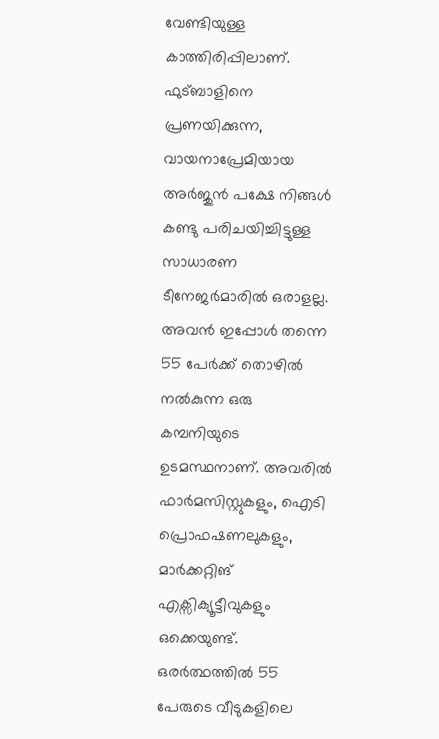വേണ്ടിയുള്ള കാത്തിരിപ്പിലാണ്. ഫുട്ബാളിനെ പ്രണയിക്കുന്ന, വായനാപ്രേമിയായ അർജുൻ പക്ഷേ നിങ്ങൾ കണ്ടു പരിചയിച്ചിട്ടുള്ള സാധാരണ ടീനേജർമാരിൽ ഒരാളല്ല. അവൻ ഇപ്പോൾ തന്നെ 55 പേർക്ക് തൊഴിൽ നൽകുന്ന ഒരു കമ്പനിയുടെ ഉടമസ്ഥനാണ്. അവരിൽ ഫാർമസിസ്റ്റുകളും, ഐടി പ്രൊഫഷണലുകളും, മാർക്കറ്റിങ് എക്സിക്യൂട്ടീവുകളും ഒക്കെയുണ്ട്. ഒരർത്ഥത്തിൽ 55 പേരുടെ വീടുകളിലെ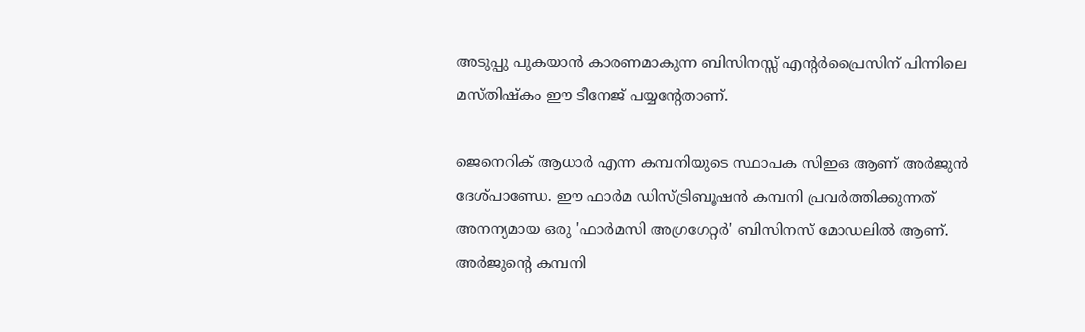അടുപ്പു പുകയാൻ കാരണമാകുന്ന ബിസിനസ്സ് എന്റർപ്രൈസിന് പിന്നിലെ മസ്തിഷ്‌കം ഈ ടീനേജ് പയ്യന്റേതാണ്.

ജെനെറിക് ആധാർ എന്ന കമ്പനിയുടെ സ്ഥാപക സിഇഒ ആണ് അർജുൻ ദേശ്‌പാണ്ഡേ. ഈ ഫാർമ ഡിസ്ട്രിബൂഷൻ കമ്പനി പ്രവർത്തിക്കുന്നത് അനന്യമായ ഒരു 'ഫാർമസി അഗ്രഗേറ്റർ' ബിസിനസ് മോഡലിൽ ആണ്. അർജുന്റെ കമ്പനി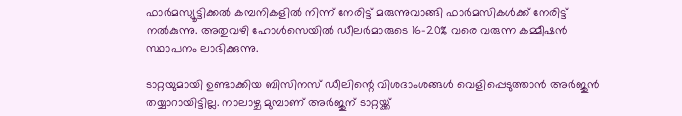ഫാർമസ്യൂട്ടിക്കൽ കമ്പനികളിൽ നിന്ന് നേരിട്ട് മരുന്നുവാങ്ങി ഫാർമസികൾക്ക് നേരിട്ട് നൽകുന്നു. അതുവഴി ഹോൾസെയിൽ ഡീലർമാരുടെ 16-20% വരെ വരുന്ന കമ്മീഷൻ സ്ഥാപനം ലാഭിക്കുന്നു.

ടാറ്റയുമായി ഉണ്ടാക്കിയ ബിസിനസ് ഡീലിന്റെ വിശദാംശങ്ങൾ വെളിപ്പെടുത്താൻ അർജുൻ തയ്യാറായിട്ടില്ല. നാലാഴ്ച മുമ്പാണ് അർജുന് ടാറ്റയ്ക്ക്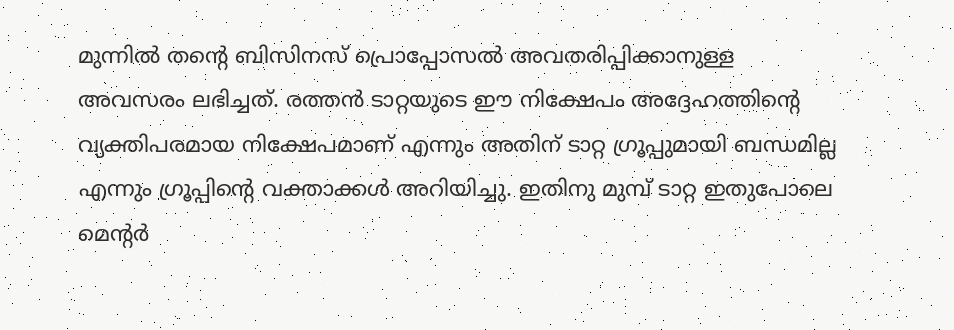മുന്നിൽ തന്റെ ബിസിനസ് പ്രൊപ്പോസൽ അവതരിപ്പിക്കാനുള്ള അവസരം ലഭിച്ചത്. രത്തൻ ടാറ്റയുടെ ഈ നിക്ഷേപം അദ്ദേഹത്തിന്റെ വ്യക്തിപരമായ നിക്ഷേപമാണ് എന്നും അതിന് ടാറ്റ ഗ്രൂപ്പുമായി ബന്ധമില്ല എന്നും ഗ്രൂപ്പിന്റെ വക്താക്കൾ അറിയിച്ചു. ഇതിനു മുമ്പ് ടാറ്റ ഇതുപോലെ മെന്റർ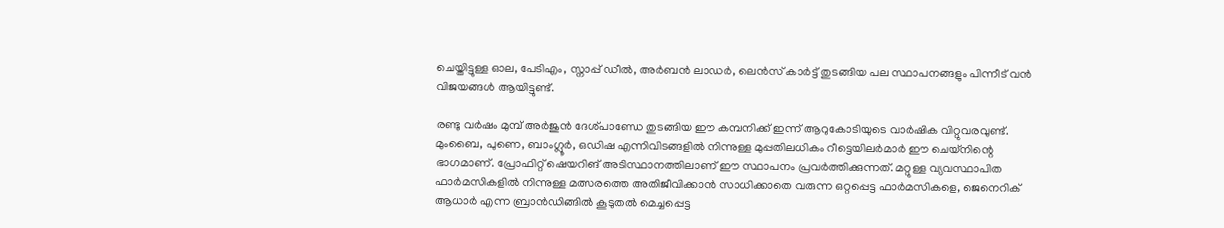ചെയ്തിട്ടുള്ള ഓല, പേടിഎം, സ്നാപ്പ് ഡീൽ, അർബൻ ലാഡർ, ലെൻസ്‌ കാർട്ട് തുടങ്ങിയ പല സ്ഥാപനങ്ങളും പിന്നീട് വൻ വിജയങ്ങൾ ആയിട്ടുണ്ട്.

രണ്ടു വർഷം മുമ്പ് അർജുൻ ദേശ്‌പാണ്ഡേ തുടങ്ങിയ ഈ കമ്പനിക്ക് ഇന്ന് ആറുകോടിയുടെ വാർഷിക വിറ്റുവരവുണ്ട്. മുംബൈ, പുണെ, ബാംഗ്ലൂർ, ഒഡിഷ എന്നിവിടങ്ങളിൽ നിന്നുള്ള മുപ്പതിലധികം റീട്ടെയിലർമാർ ഈ ചെയ്നിന്റെ ഭാഗമാണ്. പ്രോഫിറ്റ് ഷെയറിങ് അടിസ്ഥാനത്തിലാണ് ഈ സ്ഥാപനം പ്രവർത്തിക്കുന്നത്. മറ്റുള്ള വ്യവസ്ഥാപിത ഫാർമസികളിൽ നിന്നുള്ള മത്സരത്തെ അതിജീവിക്കാൻ സാധിക്കാതെ വരുന്ന ഒറ്റപ്പെട്ട ഫാർമസികളെ, ജെനെറിക് ആധാർ എന്ന ബ്രാൻഡിങ്ങിൽ കൂടുതൽ മെച്ചപ്പെട്ട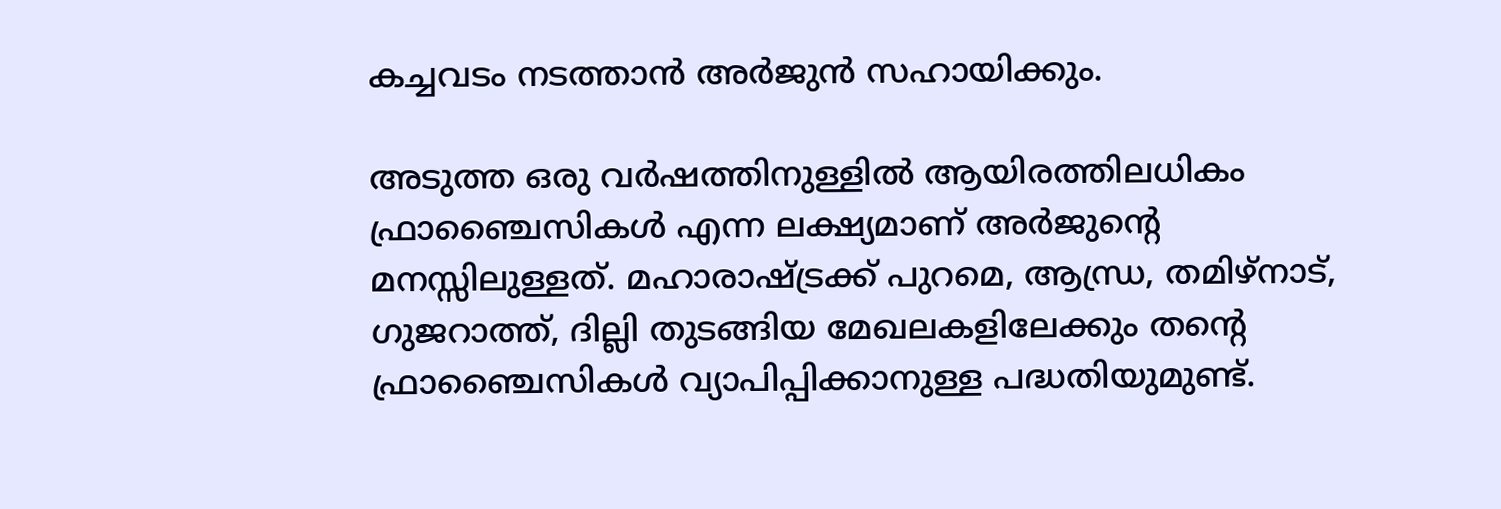കച്ചവടം നടത്താൻ അർജുൻ സഹായിക്കും.

അടുത്ത ഒരു വർഷത്തിനുള്ളിൽ ആയിരത്തിലധികം ഫ്രാഞ്ചൈസികൾ എന്ന ലക്ഷ്യമാണ് അർജുന്റെ മനസ്സിലുള്ളത്. മഹാരാഷ്ട്രക്ക് പുറമെ, ആന്ധ്ര, തമിഴ്നാട്, ഗുജറാത്ത്, ദില്ലി തുടങ്ങിയ മേഖലകളിലേക്കും തന്റെ ഫ്രാഞ്ചൈസികൾ വ്യാപിപ്പിക്കാനുള്ള പദ്ധതിയുമുണ്ട്.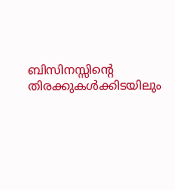ബിസിനസ്സിന്റെ തിരക്കുകൾക്കിടയിലും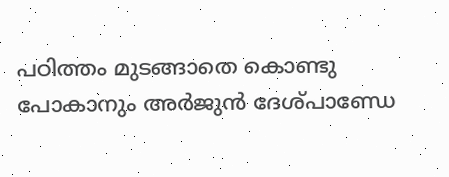പഠിത്തം മുടങ്ങാതെ കൊണ്ടു പോകാനും അർജുൻ ദേശ്‌പാണ്ഡേ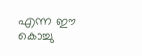എന്ന ഈ കൊച്ചു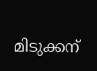മിടുക്കന്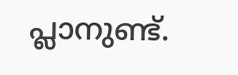പ്ലാനുണ്ട്.